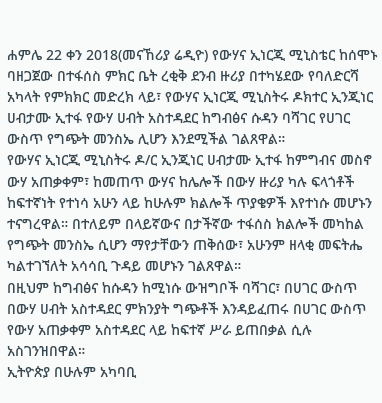ሐምሌ 22 ቀን 2018(መናኸሪያ ሬዲዮ) የውሃና ኢነርጂ ሚኒስቴር ከሰሞኑ ባዘጋጀው በተፋሰስ ምክር ቤት ረቂቅ ደንብ ዙሪያ በተካሄደው የባለድርሻ አካላት የምክክር መድረክ ላይ፣ የውሃና ኢነርጂ ሚኒስትሩ ዶክተር ኢንጂነር ሀብታሙ ኢተፋ የውሃ ሀብት አስተዳደር ከግብፅና ሱዳን ባሻገር የሀገር ውስጥ የግጭት መንስኤ ሊሆን እንደሚችል ገልጸዋል።
የውሃና ኢነርጂ ሚኒስትሩ ዶ/ር ኢንጂነር ሀብታሙ ኢተፋ ከምግብና መስኖ ውሃ አጠቃቀም፣ ከመጠጥ ውሃና ከሌሎች በውሃ ዙሪያ ካሉ ፍላጎቶች ከፍተኛነት የተነሳ አሁን ላይ ከሁሉም ክልሎች ጥያቄዎች እየተነሱ መሆኑን ተናግረዋል። በተለይም በላይኛውና በታችኛው ተፋሰስ ክልሎች መካከል የግጭት መንስኤ ሲሆን ማየታቸውን ጠቅሰው፣ አሁንም ዘላቂ መፍትሔ ካልተገኘለት አሳሳቢ ጉዳይ መሆኑን ገልጸዋል።
በዚህም ከግብፅና ከሱዳን ከሚነሱ ውዝግቦች ባሻገር፣ በሀገር ውስጥ በውሃ ሀብት አስተዳደር ምክንያት ግጭቶች እንዳይፈጠሩ በሀገር ውስጥ የውሃ አጠቃቀም አስተዳደር ላይ ከፍተኛ ሥራ ይጠበቃል ሲሉ አስገንዝበዋል።
ኢትዮጵያ በሁሉም አካባቢ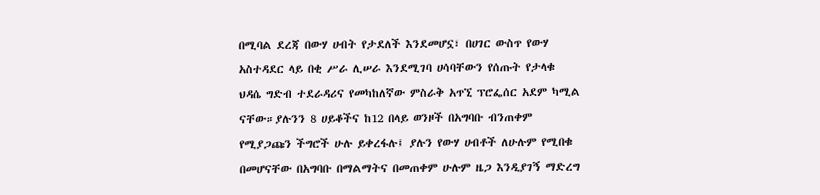በሚባል ደረጃ በውሃ ሀብት የታደለች እንደመሆኗ፣ በሀገር ውስጥ የውሃ አስተዳደር ላይ በቂ ሥራ ሊሠራ እንደሚገባ ሀሳባቸውን የሰጡት የታላቁ ህዳሴ ግድብ ተደራዳሪና የመካከለኛው ምስራቅ አጥኚ ፕሮፌሰር አደም ካሚል ናቸው።ያሉንን 8 ሀይቆችና ከ12 በላይ ወንዞች በአግባቡ ብንጠቀም የሚያጋጩን ችግሮች ሁሉ ይቀረፋሉ፤ ያሉን የውሃ ሀብቶች ለሁሉም የሚበቁ በመሆናቸው በአግባቡ በማልማትና በመጠቀም ሁሉም ዜጋ እንዲያገኝ ማድረግ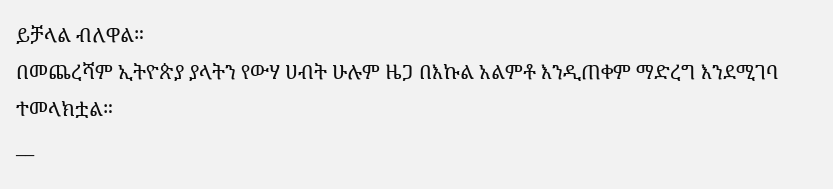ይቻላል ብለዋል።
በመጨረሻም ኢትዮጵያ ያላትን የውሃ ሀብት ሁሉም ዜጋ በእኩል አልምቶ እንዲጠቀም ማድረግ እንደሚገባ ተመላክቷል።
__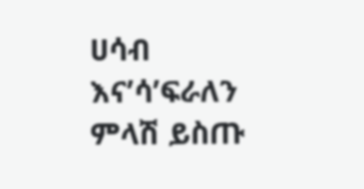ሀሳብ እና’ሳ’ፍራለን
ምላሽ ይስጡ